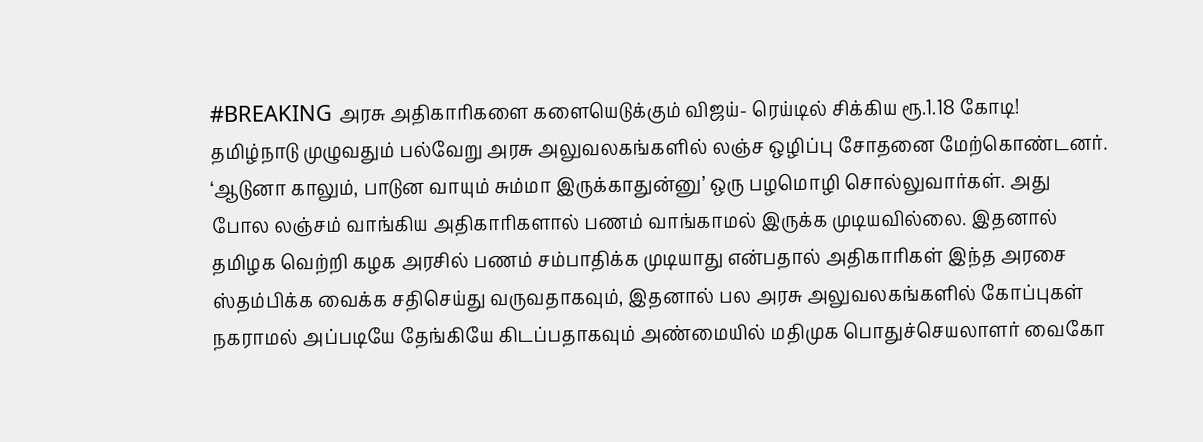#BREAKING அரசு அதிகாரிகளை களையெடுக்கும் விஜய்- ரெய்டில் சிக்கிய ரூ.1.18 கோடி!
தமிழ்நாடு முழுவதும் பல்வேறு அரசு அலுவலகங்களில் லஞ்ச ஒழிப்பு சோதனை மேற்கொண்டனர்.
‘ஆடுனா காலும், பாடுன வாயும் சும்மா இருக்காதுன்னு’ ஒரு பழமொழி சொல்லுவார்கள். அது போல லஞ்சம் வாங்கிய அதிகாரிகளால் பணம் வாங்காமல் இருக்க முடியவில்லை. இதனால் தமிழக வெற்றி கழக அரசில் பணம் சம்பாதிக்க முடியாது என்பதால் அதிகாரிகள் இந்த அரசை ஸ்தம்பிக்க வைக்க சதிசெய்து வருவதாகவும், இதனால் பல அரசு அலுவலகங்களில் கோப்புகள் நகராமல் அப்படியே தேங்கியே கிடப்பதாகவும் அண்மையில் மதிமுக பொதுச்செயலாளர் வைகோ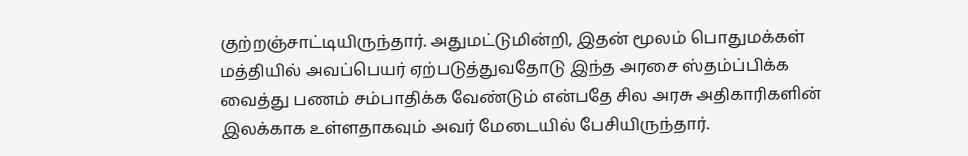குற்றஞ்சாட்டியிருந்தார். அதுமட்டுமின்றி, இதன் மூலம் பொதுமக்கள் மத்தியில் அவப்பெயர் ஏற்படுத்துவதோடு இந்த அரசை ஸ்தம்ப்பிக்க வைத்து பணம் சம்பாதிக்க வேண்டும் என்பதே சில அரசு அதிகாரிகளின் இலக்காக உள்ளதாகவும் அவர் மேடையில் பேசியிருந்தார்.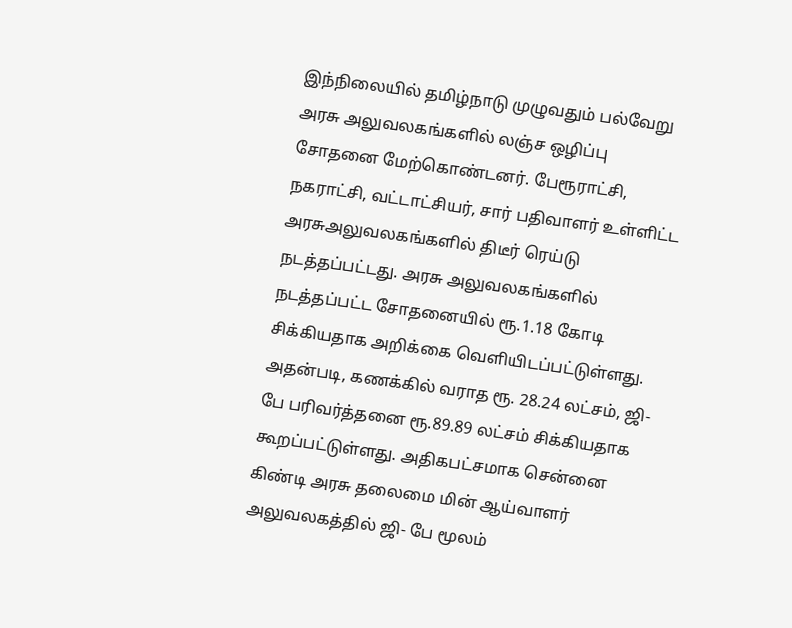இந்நிலையில் தமிழ்நாடு முழுவதும் பல்வேறு அரசு அலுவலகங்களில் லஞ்ச ஒழிப்பு சோதனை மேற்கொண்டனர். பேரூராட்சி, நகராட்சி, வட்டாட்சியர், சார் பதிவாளர் உள்ளிட்ட அரசுஅலுவலகங்களில் திடீர் ரெய்டு நடத்தப்பட்டது. அரசு அலுவலகங்களில் நடத்தப்பட்ட சோதனையில் ரூ.1.18 கோடி சிக்கியதாக அறிக்கை வெளியிடப்பட்டுள்ளது. அதன்படி, கணக்கில் வராத ரூ. 28.24 லட்சம், ஜி-பே பரிவர்த்தனை ரூ.89.89 லட்சம் சிக்கியதாக கூறப்பட்டுள்ளது. அதிகபட்சமாக சென்னை கிண்டி அரசு தலைமை மின் ஆய்வாளர் அலுவலகத்தில் ஜி- பே மூலம்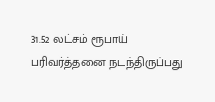31.52 லட்சம் ரூபாய் பரிவர்த்தனை நடந்திருப்பது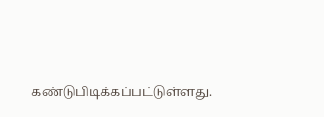கண்டுபிடிக்கப்பட்டுள்ளது.